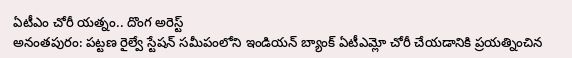ఏటీఎం చోరీ యత్నం.. దొంగ అరెస్ట్
అనంతపురం: పట్టణ రైల్వే స్టేషన్ సమీపంలోని ఇండియన్ బ్యాంక్ ఏటీఎమ్లో చోరీ చేయడానికి ప్రయత్నించిన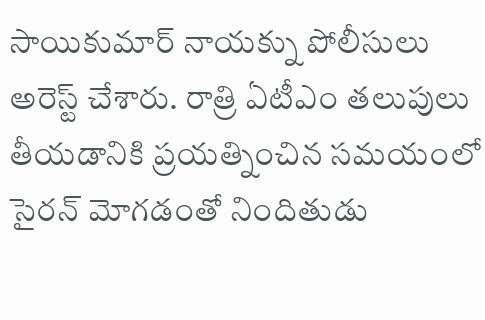సాయికుమార్ నాయక్ను పోలీసులు అరెస్ట్ చేశారు. రాత్రి ఏటీఎం తలుపులు తీయడానికి ప్రయత్నించిన సమయంలో సైరన్ మోగడంతో నిందితుడు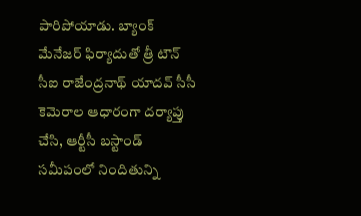పారిపోయాడు. బ్యాంక్ మేనేజర్ ఫిర్యాదుతో త్రీ టౌన్ సీఐ రాజేంద్రనాథ్ యాదవ్ సీసీ కెమెరాల ఆధారంగా దర్యాప్తు చేసి, ఆర్టీసీ బస్టాండ్ సమీపంలో నిందితున్ని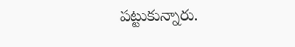పట్టుకున్నారు.